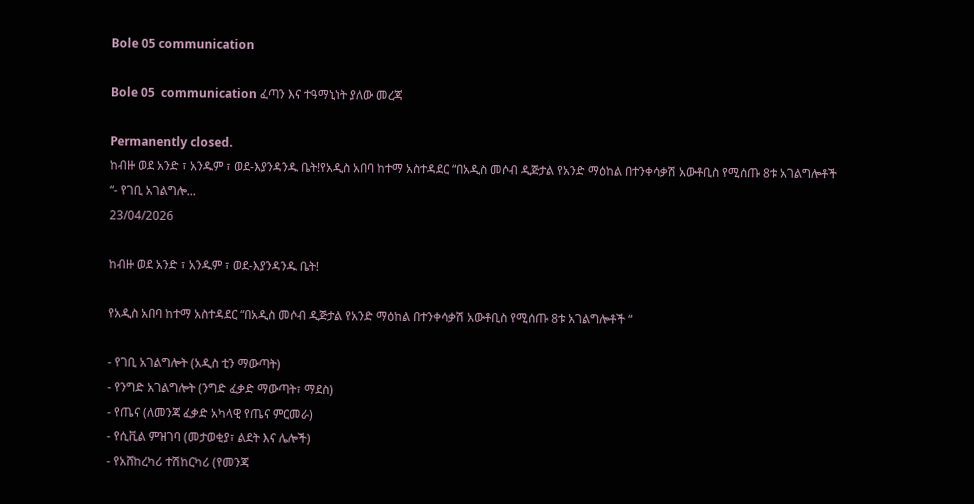Bole 05 communication

Bole 05  communication ፈጣን እና ተዓማኒነት ያለው መረጃ

Permanently closed.
ከብዙ ወደ አንድ ፣ አንዱም ፣ ወደ-እያንዳንዱ ቤት!የአዲስ አበባ ከተማ አስተዳደር “በአዲስ መሶብ ዲጅታል የአንድ ማዕከል በተንቀሳቃሽ አውቶቢስ የሚሰጡ 8ቱ አገልግሎቶች “- የገቢ አገልግሎ...
23/04/2026

ከብዙ ወደ አንድ ፣ አንዱም ፣ ወደ-እያንዳንዱ ቤት!

የአዲስ አበባ ከተማ አስተዳደር “በአዲስ መሶብ ዲጅታል የአንድ ማዕከል በተንቀሳቃሽ አውቶቢስ የሚሰጡ 8ቱ አገልግሎቶች “

- የገቢ አገልግሎት (አዲስ ቲን ማውጣት)
- የንግድ አገልግሎት (ንግድ ፈቃድ ማውጣት፣ ማደስ)
- የጤና (ለመንጃ ፈቃድ አካላዊ የጤና ምርመራ)
- የሲቪል ምዝገባ (መታወቂያ፣ ልደት እና ሌሎች)
- የአሸከረካሪ ተሽከርካሪ (የመንጃ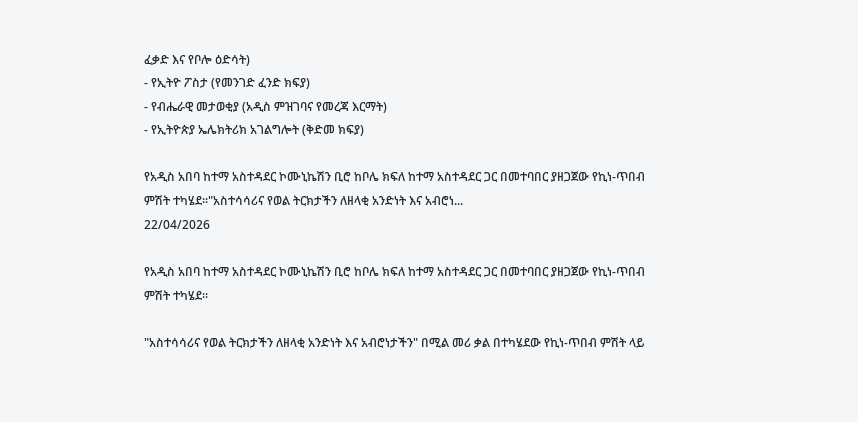ፈቃድ እና የቦሎ ዕድሳት)
- የኢትዮ ፖስታ (የመንገድ ፈንድ ክፍያ)
- የብሔራዊ መታወቂያ (አዲስ ምዝገባና የመረጃ እርማት)
- የኢትዮጵያ ኤሌክትሪክ አገልግሎት (ቅድመ ክፍያ)

የአዲስ አበባ ከተማ አስተዳደር ኮሙኒኬሽን ቢሮ ከቦሌ ክፍለ ከተማ አስተዳደር ጋር በመተባበር ያዘጋጀው የኪነ-ጥበብ ምሽት ተካሄደ።"አስተሳሳሪና የወል ትርክታችን ለዘላቂ አንድነት እና አብሮነ...
22/04/2026

የአዲስ አበባ ከተማ አስተዳደር ኮሙኒኬሽን ቢሮ ከቦሌ ክፍለ ከተማ አስተዳደር ጋር በመተባበር ያዘጋጀው የኪነ-ጥበብ ምሽት ተካሄደ።

"አስተሳሳሪና የወል ትርክታችን ለዘላቂ አንድነት እና አብሮነታችን" በሚል መሪ ቃል በተካሄደው የኪነ-ጥበብ ምሽት ላይ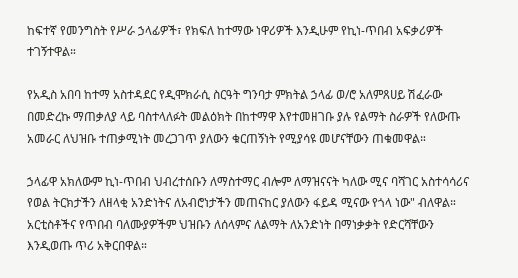ከፍተኛ የመንግስት የሥራ ኃላፊዎች፣ የክፍለ ከተማው ነዋሪዎች እንዲሁም የኪነ-ጥበብ አፍቃሪዎች ተገኝተዋል።

የአዲስ አበባ ከተማ አስተዳደር የዲሞክራሲ ስርዓት ግንባታ ምክትል ኃላፊ ወ/ሮ አለምጸሀይ ሽፈራው በመድረኩ ማጠቃለያ ላይ ባስተላለፉት መልዕክት በከተማዋ እየተመዘገቡ ያሉ የልማት ስራዎች የለውጡ አመራር ለህዝቡ ተጠቃሚነት መረጋገጥ ያለውን ቁርጠኝነት የሚያሳዩ መሆናቸውን ጠቁመዋል።

ኃላፊዋ አክለውም ኪነ-ጥበብ ህብረተሰቡን ለማስተማር ብሎም ለማዝናናት ካለው ሚና ባሻገር አስተሳሳሪና የወል ትርክታችን ለዘላቂ አንድነትና ለአብሮነታችን መጠናከር ያለውን ፋይዳ ሚናው የጎላ ነው" ብለዋል። አርቲስቶችና የጥበብ ባለሙያዎችም ህዝቡን ለሰላምና ለልማት ለአንድነት በማነቃቃት የድርሻቸውን እንዲወጡ ጥሪ አቅርበዋል።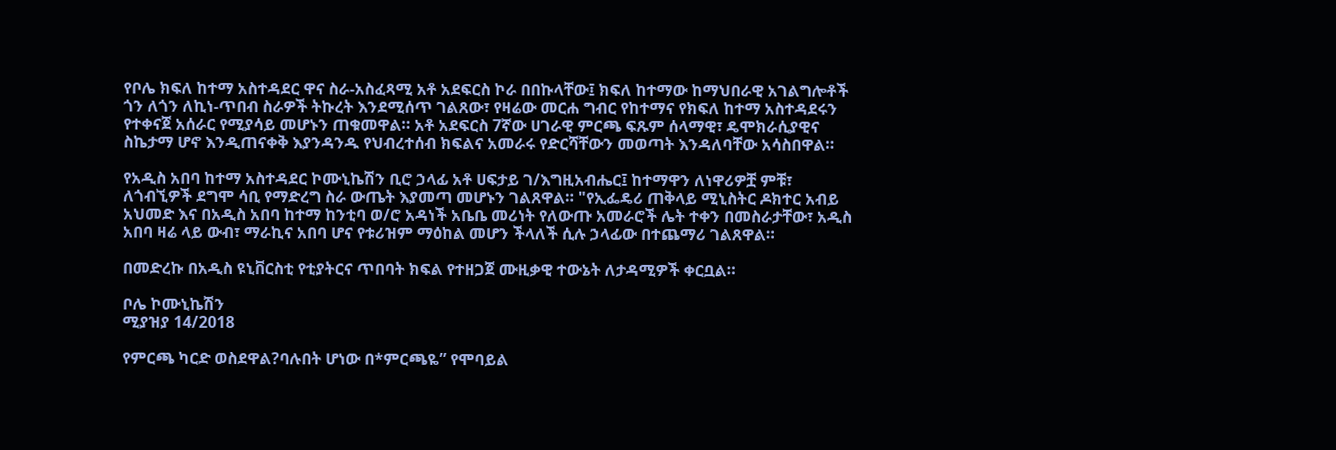የቦሌ ክፍለ ከተማ አስተዳደር ዋና ስራ-አስፈጻሚ አቶ አደፍርስ ኮራ በበኩላቸው፤ ክፍለ ከተማው ከማህበራዊ አገልግሎቶች ጎን ለጎን ለኪነ-ጥበብ ስራዎች ትኩረት እንደሚሰጥ ገልጸው፣ የዛሬው መርሐ ግብር የከተማና የክፍለ ከተማ አስተዳደሩን የተቀናጀ አሰራር የሚያሳይ መሆኑን ጠቁመዋል። አቶ አደፍርስ 7ኛው ሀገራዊ ምርጫ ፍጹም ሰላማዊ፣ ዴሞክራሲያዊና ስኬታማ ሆኖ እንዲጠናቀቅ እያንዳንዱ የህብረተሰብ ክፍልና አመራሩ የድርሻቸውን መወጣት እንዳለባቸው አሳስበዋል።

የአዲስ አበባ ከተማ አስተዳደር ኮሙኒኬሽን ቢሮ ኃላፊ አቶ ሀፍታይ ገ/እግዚአብሔር፤ ከተማዋን ለነዋሪዎቿ ምቹ፣ ለጎብኚዎች ደግሞ ሳቢ የማድረግ ስራ ውጤት እያመጣ መሆኑን ገልጸዋል። "የኢፌዴሪ ጠቅላይ ሚኒስትር ዶክተር አብይ አህመድ እና በአዲስ አበባ ከተማ ከንቲባ ወ/ሮ አዳነች አቤቤ መሪነት የለውጡ አመራሮች ሌት ተቀን በመስራታቸው፣ አዲስ አበባ ዛሬ ላይ ውብ፣ ማራኪና አበባ ሆና የቱሪዝም ማዕከል መሆን ችላለች ሲሉ ኃላፊው በተጨማሪ ገልጸዋል።

በመድረኩ በአዲስ ዩኒቨርስቲ የቲያትርና ጥበባት ክፍል የተዘጋጀ ሙዚቃዊ ተውኔት ለታዳሚዎች ቀርቧል።

ቦሌ ኮሙኒኬሽን
ሚያዝያ 14/2018

የምርጫ ካርድ ወስደዋል?ባሉበት ሆነው በ*ምርጫዬ” የሞባይል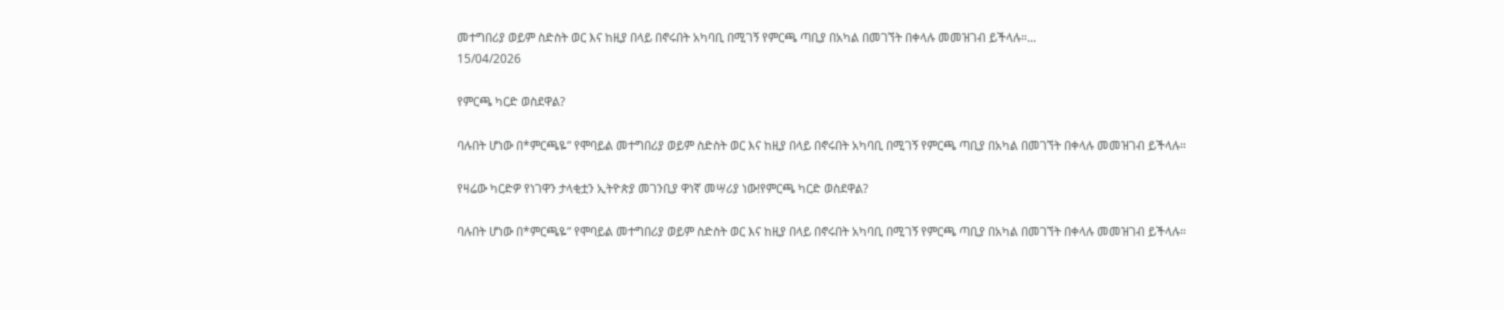መተግበሪያ ወይም ስድስት ወር እና ከዚያ በላይ በኖሩበት አካባቢ በሚገኝ የምርጫ ጣቢያ በአካል በመገኘት በቀላሉ መመዝገብ ይችላሉ።...
15/04/2026

የምርጫ ካርድ ወስደዋል?

ባሉበት ሆነው በ*ምርጫዬ” የሞባይል መተግበሪያ ወይም ስድስት ወር እና ከዚያ በላይ በኖሩበት አካባቢ በሚገኝ የምርጫ ጣቢያ በአካል በመገኘት በቀላሉ መመዝገብ ይችላሉ።

የዛሬው ካርድዎ የነገዋን ታላቂቷን ኢትዮጵያ መገንቢያ ዋነኛ መሣሪያ ነው!የምርጫ ካርድ ወስደዋል?

ባሉበት ሆነው በ*ምርጫዬ” የሞባይል መተግበሪያ ወይም ስድስት ወር እና ከዚያ በላይ በኖሩበት አካባቢ በሚገኝ የምርጫ ጣቢያ በአካል በመገኘት በቀላሉ መመዝገብ ይችላሉ።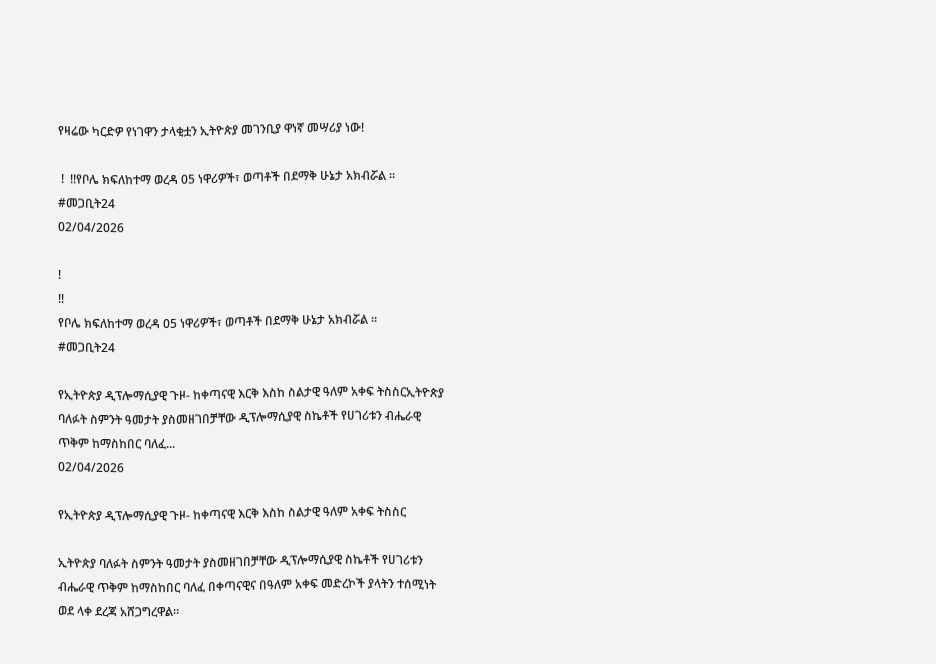የዛሬው ካርድዎ የነገዋን ታላቂቷን ኢትዮጵያ መገንቢያ ዋነኛ መሣሪያ ነው!

 !  !!የቦሌ ክፍለከተማ ወረዳ 05 ነዋሪዎች፣ ወጣቶች በደማቅ ሁኔታ አክብሯል ። #መጋቢት24
02/04/2026

!
!!
የቦሌ ክፍለከተማ ወረዳ 05 ነዋሪዎች፣ ወጣቶች በደማቅ ሁኔታ አክብሯል ።
#መጋቢት24

የኢትዮጵያ ዲፕሎማሲያዊ ጉዞ- ከቀጣናዊ እርቅ እስከ ስልታዊ ዓለም አቀፍ ትስስርኢትዮጵያ ባለፉት ስምንት ዓመታት ያስመዘገበቻቸው ዲፕሎማሲያዊ ስኬቶች የሀገሪቱን ብሔራዊ ጥቅም ከማስከበር ባለፈ...
02/04/2026

የኢትዮጵያ ዲፕሎማሲያዊ ጉዞ- ከቀጣናዊ እርቅ እስከ ስልታዊ ዓለም አቀፍ ትስስር

ኢትዮጵያ ባለፉት ስምንት ዓመታት ያስመዘገበቻቸው ዲፕሎማሲያዊ ስኬቶች የሀገሪቱን ብሔራዊ ጥቅም ከማስከበር ባለፈ በቀጣናዊና በዓለም አቀፍ መድረኮች ያላትን ተሰሚነት ወደ ላቀ ደረጃ አሸጋግረዋል።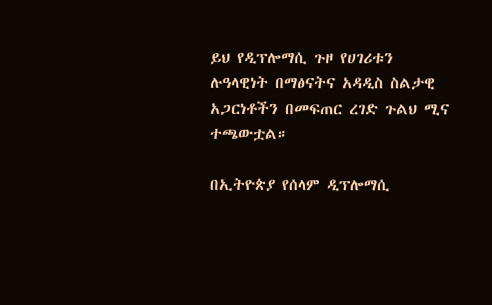ይህ የዲፕሎማሲ ጉዞ የሀገሪቱን ሉዓላዊነት በማፅናትና አዳዲስ ስልታዊ አጋርነቶችን በመፍጠር ረገድ ጉልህ ሚና ተጫውቷል።

በኢትዮጵያ የሰላም ዲፕሎማሲ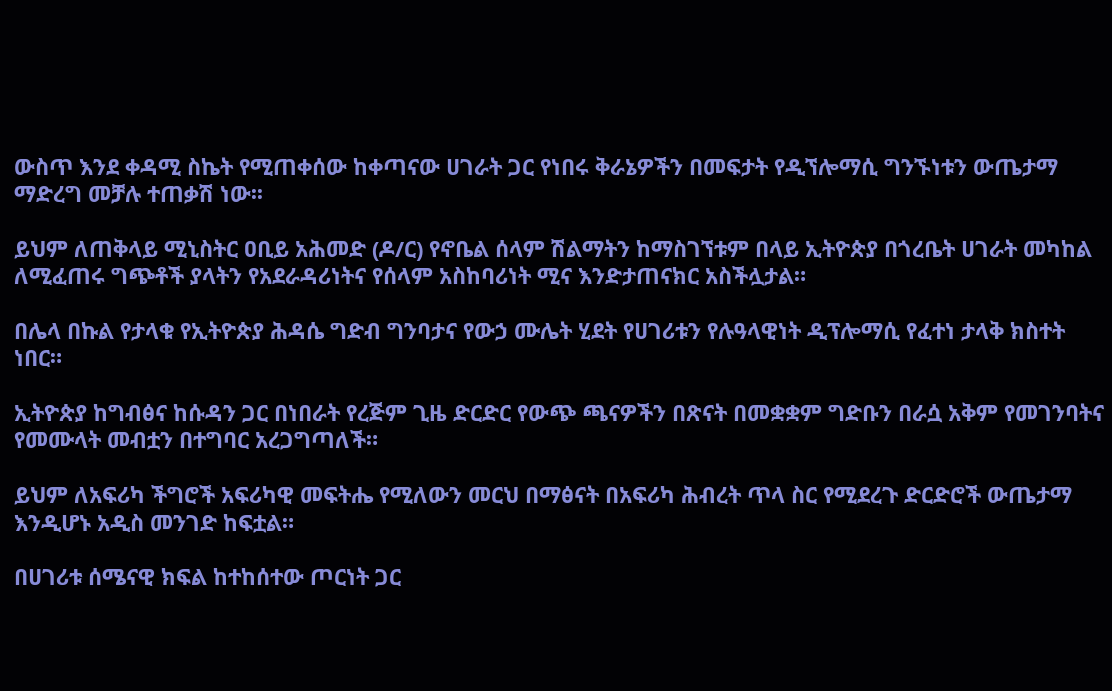ውስጥ እንደ ቀዳሚ ስኬት የሚጠቀሰው ከቀጣናው ሀገራት ጋር የነበሩ ቅራኔዎችን በመፍታት የዲኘሎማሲ ግንኙነቱን ውጤታማ ማድረግ መቻሉ ተጠቃሽ ነው፡፡

ይህም ለጠቅላይ ሚኒስትር ዐቢይ አሕመድ (ዶ/ር) የኖቤል ሰላም ሽልማትን ከማስገኘቱም በላይ ኢትዮጵያ በጎረቤት ሀገራት መካከል ለሚፈጠሩ ግጭቶች ያላትን የአደራዳሪነትና የሰላም አስከባሪነት ሚና እንድታጠናክር አስችሏታል።

በሌላ በኩል የታላቁ የኢትዮጵያ ሕዳሴ ግድብ ግንባታና የውኃ ሙሌት ሂደት የሀገሪቱን የሉዓላዊነት ዲፕሎማሲ የፈተነ ታላቅ ክስተት ነበር።

ኢትዮጵያ ከግብፅና ከሱዳን ጋር በነበራት የረጅም ጊዜ ድርድር የውጭ ጫናዎችን በጽናት በመቋቋም ግድቡን በራሷ አቅም የመገንባትና የመሙላት መብቷን በተግባር አረጋግጣለች።

ይህም ለአፍሪካ ችግሮች አፍሪካዊ መፍትሔ የሚለውን መርህ በማፅናት በአፍሪካ ሕብረት ጥላ ስር የሚደረጉ ድርድሮች ውጤታማ እንዲሆኑ አዲስ መንገድ ከፍቷል።

በሀገሪቱ ሰሜናዊ ክፍል ከተከሰተው ጦርነት ጋር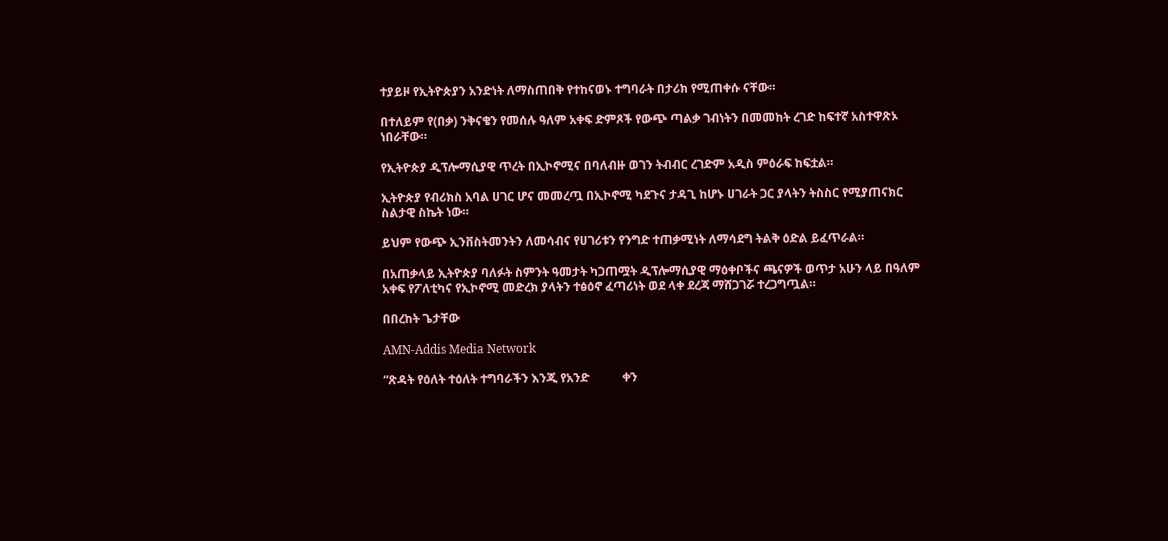ተያይዞ የኢትዮጵያን አንድነት ለማስጠበቅ የተከናወኑ ተግባራት በታሪክ የሚጠቀሱ ናቸው።

በተለይም የ(በቃ) ንቅናቄን የመሰሉ ዓለም አቀፍ ድምጾች የውጭ ጣልቃ ገብነትን በመመከት ረገድ ከፍተኛ አስተዋጽኦ ነበራቸው።

የኢትዮጵያ ዲፕሎማሲያዊ ጥረት በኢኮኖሚና በባለብዙ ወገን ትብብር ረገድም አዲስ ምዕራፍ ከፍቷል።

ኢትዮጵያ የብሪክስ አባል ሀገር ሆና መመረጧ በኢኮኖሚ ካደጉና ታዳጊ ከሆኑ ሀገራት ጋር ያላትን ትስስር የሚያጠናክር ስልታዊ ስኬት ነው።

ይህም የውጭ ኢንቨስትመንትን ለመሳብና የሀገሪቱን የንግድ ተጠቃሚነት ለማሳደግ ትልቅ ዕድል ይፈጥራል።

በአጠቃላይ ኢትዮጵያ ባለፉት ስምንት ዓመታት ካጋጠሟት ዲፕሎማሲያዊ ማዕቀቦችና ጫናዎች ወጥታ አሁን ላይ በዓለም አቀፍ የፖለቲካና የኢኮኖሚ መድረክ ያላትን ተፅዕኖ ፈጣሪነት ወደ ላቀ ደረጃ ማሸጋገሯ ተረጋግጧል።

በበረከት ጌታቸው

AMN-Addis Media Network

“ጽዳት የዕለት ተዕለት ተግባራችን እንጂ የአንድ           ቀን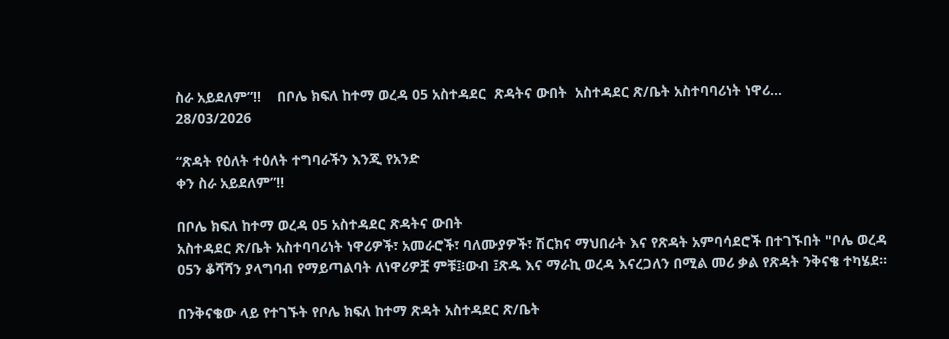ስራ አይደለም”!!    በቦሌ ክፍለ ከተማ ወረዳ 05 አስተዳደር  ጽዳትና ውበት  አስተዳደር ጽ/ቤት አስተባባሪነት ነዋሪ...
28/03/2026

“ጽዳት የዕለት ተዕለት ተግባራችን እንጂ የአንድ
ቀን ስራ አይደለም”!!

በቦሌ ክፍለ ከተማ ወረዳ 05 አስተዳደር ጽዳትና ውበት
አስተዳደር ጽ/ቤት አስተባባሪነት ነዋሪዎች፣ አመራሮች፣ ባለሙያዎች፣ ሽርክና ማህበራት እና የጽዳት አምባሳደሮች በተገኙበት "ቦሌ ወረዳ 05ን ቆሻሻን ያላግባብ የማይጣልባት ለነዋሪዎቿ ምቹ፤፧ውብ ፤ጽዱ እና ማራኪ ወረዳ እናረጋለን በሚል መሪ ቃል የጽዳት ንቅናቄ ተካሄደ።

በንቅናቄው ላይ የተገኙት የቦሌ ክፍለ ከተማ ጽዳት አስተዳደር ጽ/ቤት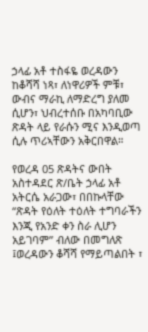ኃላፊ አቶ ተስፋዬ ወረዳውን ከቆሻሻ ነጻ፣ ለነዋሪዎች ምቹ፣ ውብና ማራኪ ለማድረግ ያለመ ሲሆን፣ ህብረተሰቡ በአካባቢው ጽዳት ላይ የራሱን ሚና እንዲወጣ ሲሉ ጥሪኣቸውን አቅርበዋል።

የወረዳ 05 ጽዳትና ውበት አስተዳደር ጽ/ቤት ኃላፊ አቶ አትርሴ አራጋው፣ በበኩላቸው “ጽዳት የዕለት ተዕለት ተግባራችን እንጂ የአንድ ቀን ስራ ሊሆን አይገባም” ብለው በመግለጽ ፤ወረዳውን ቆሻሻ የማይጣልበት ፣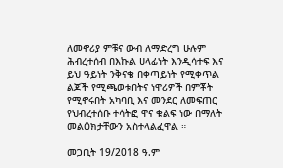ለመኖሪያ ምቹና ውብ ለማድረግ ሁሉም ሕብረተሰብ በእኩል ሀላፊነት እንዲሳተፍ እና ይህ ዓይነት ንቅናቄ በቀጣይነት የሚቀጥል ልጆች የሚጫወቱበትና ነዋሪዎች በምቾት የሚኖሩበት አካባቢ እና መንደር ለመፍጠር የህብረተሰቡ ተሳትፎ ዋና ቁልፍ ነው በማለት መልዕክታቸውን አስተላልፈዋል ።

መጋቢት 19/2018 ዓ.ም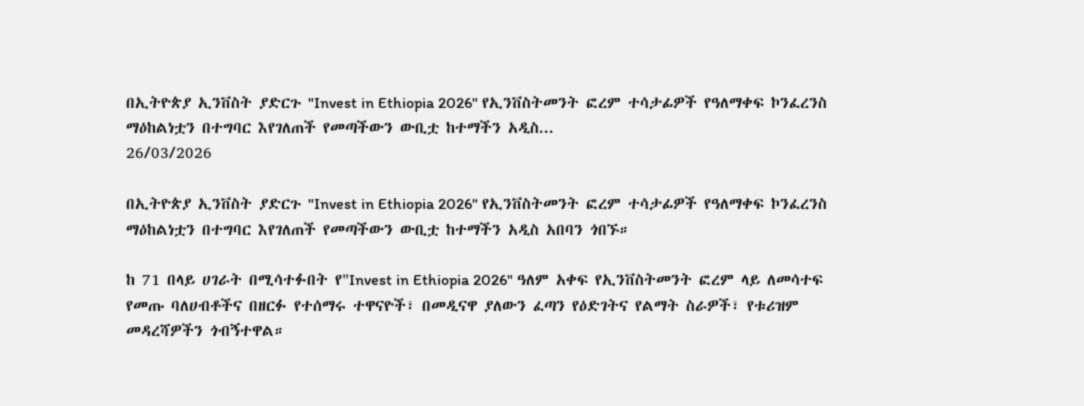በኢትዮጵያ ኢንቨስት ያድርጉ "Invest in Ethiopia 2026" የኢንቨስትመንት ፎረም ተሳታፊዎች የዓለማቀፍ ኮንፈረንስ ማዕከልነቷን በተግባር እየገለጠች የመጣችውን ውቢቷ ከተማችን አዲስ...
26/03/2026

በኢትዮጵያ ኢንቨስት ያድርጉ "Invest in Ethiopia 2026" የኢንቨስትመንት ፎረም ተሳታፊዎች የዓለማቀፍ ኮንፈረንስ ማዕከልነቷን በተግባር እየገለጠች የመጣችውን ውቢቷ ከተማችን አዲስ አበባን ጎበኙ።

ከ 71 በላይ ሀገራት በሚሳተፉበት የ"Invest in Ethiopia 2026" ዓለም አቀፍ የኢንቨስትመንት ፎረም ላይ ለመሳተፍ የመጡ ባለሀብቶችና በዘርፉ የተሰማሩ ተዋናዮች፣ በመዲናዋ ያለውን ፈጣን የዕድገትና የልማት ስራዎች፣ የቱሪዝም መዳረሻዎችን ጎብኝተዋል።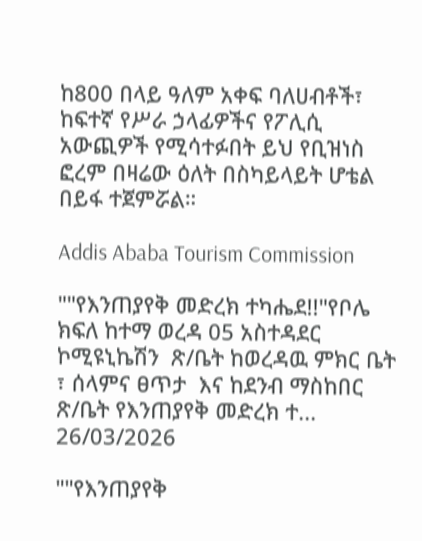ከ800 በላይ ዓለም አቀፍ ባለሀብቶች፣ ከፍተኛ የሥራ ኃላፊዎችና የፖሊሲ አውጪዎች የሚሳተፉበት ይህ የቢዝነስ ፎረም በዛሬው ዕለት በስካይላይት ሆቴል በይፋ ተጀምሯል።

Addis Ababa Tourism Commission

""የእንጠያየቅ መድረክ ተካሔደ!!"የቦሌ ክፍለ ከተማ ወረዳ 05 አስተዳደር ኮሚዩኒኬሽን  ጽ/ቤት ከወረዳዉ ምክር ቤት ፣ ሰላምና ፀጥታ  እና ከደንብ ማስከበር ጽ/ቤት የእንጠያየቅ መድረክ ተ...
26/03/2026

""የእንጠያየቅ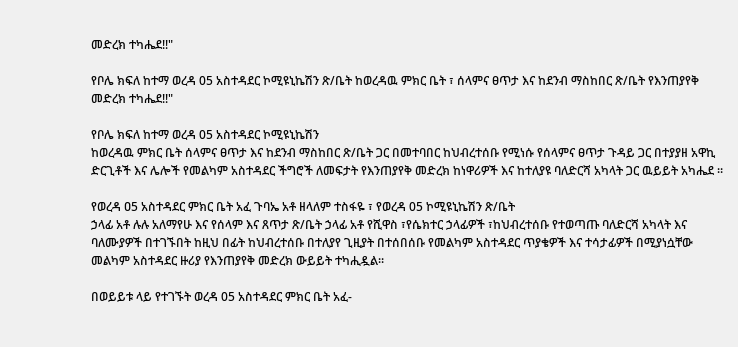መድረክ ተካሔደ!!"

የቦሌ ክፍለ ከተማ ወረዳ 05 አስተዳደር ኮሚዩኒኬሽን ጽ/ቤት ከወረዳዉ ምክር ቤት ፣ ሰላምና ፀጥታ እና ከደንብ ማስከበር ጽ/ቤት የእንጠያየቅ መድረክ ተካሔደ!!"

የቦሌ ክፍለ ከተማ ወረዳ 05 አስተዳደር ኮሚዩኒኬሽን
ከወረዳዉ ምክር ቤት ሰላምና ፀጥታ እና ከደንብ ማስከበር ጽ/ቤት ጋር በመተባበር ከህብረተሰቡ የሚነሱ የሰላምና ፀጥታ ጉዳይ ጋር በተያያዘ አዋኪ ድርጊቶች እና ሌሎች የመልካም አስተዳደር ችግሮች ለመፍታት የእንጠያየቅ መድረክ ከነዋሪዎች እና ከተለያዩ ባለድርሻ አካላት ጋር ዉይይት አካሔደ ።

የወረዳ ዐ5 አስተዳደር ምክር ቤት አፈ ጉባኤ አቶ ዘላለም ተስፋዬ ፣ የወረዳ 05 ኮሚዩኒኬሽን ጽ/ቤት
ኃላፊ አቶ ሉሉ አለማየሁ እና የሰላም እና ጸጥታ ጽ/ቤት ኃላፊ አቶ የሺዋስ ፣የሴክተር ኃላፊዎች ፣ከህብረተሰቡ የተወጣጡ ባለድርሻ አካላት እና ባለሙያዎች በተገኙበት ከዚህ በፊት ከህብረተሰቡ በተለያየ ጊዚያት በተሰበሰቡ የመልካም አስተዳደር ጥያቄዎች እና ተሳታፊዎች በሚያነሷቸው መልካም አስተዳደር ዙሪያ የእንጠያየቅ መድረክ ውይይት ተካሒዷል።

በወይይቱ ላይ የተገኙት ወረዳ 05 አስተዳደር ምክር ቤት አፈ-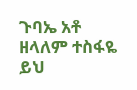ጉባኤ አቶ ዘላለም ተስፋዬ ይህ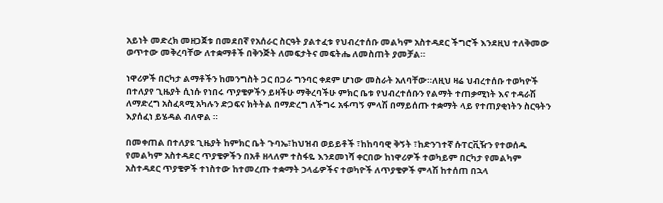አይነት መድረክ መዘጋጀቱ በመደበኛ የአሰራር ስርዓት ያልተፈቱ የህብረተሰቡ መልካም አስተዳደር ችግሮች እንደዚህ ተለቅመው ወጥተው መቅረባቸው ለተቋማቶች በቅንጅት ለመፍታትና መፍትሔ ለመስጠት ያመቻል።

ነዋሪዎች በርካታ ልማቶችን ከመንግስት ጋር በጋራ ግንባር ቀደም ሆነው መስራት አለባቸው።ለዚህ ዛሬ ህብረተሰቡ ተወካዮች በተለያየ ጊዜያት ሲነሱ የነበሩ ጥያቄዎችን ይዛችሁ ማቅረባችሁ ምክር ቤቱ የህብረተሰቡን የልማት ተጠቃሚነት እና ተዳራሽ ለማድረግ አስፈጻሚ አካሉን ድጋፍና ክትትል በማድረግ ለችግሩ አፋጣኝ ምላሽ በማይሰጡ ተቋማት ላይ የተጠያቂነትን ስርዓትን
እያሰፈነ ይሄዳል ብለዋል ።

በመቀጠል በተለያዩ ጊዜያት ከምክር ቤት ጉባኤ፣ከህዝብ ወይይቶች ፣ከከባባዊ ቅኝት ፣ከድንገተኛ ሱፐርቪዥን የተወሰዱ የመልካም አስተዳደር ጥያቄዎችን በአቶ ዘላለም ተስፋዬ እንደመነሻ ቀርበው ከነዋሪዎች ተወካይም በርካታ የመልካም አስተዳደር ጥያቄዎች ተነስተው ከተመረጡ ተቋማት ኃላፊዎችና ተወካዮች ለጥያቄዎች ምላሽ ከተሰጠ በኋላ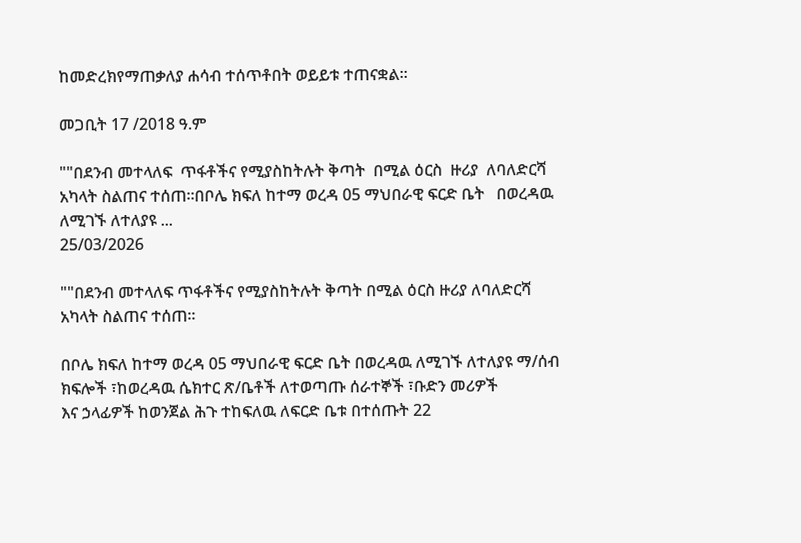ከመድረክየማጠቃለያ ሐሳብ ተሰጥቶበት ወይይቱ ተጠናቋል።

መጋቢት 17 /2018 ዓ.ም

""በደንብ መተላለፍ  ጥፋቶችና የሚያስከትሉት ቅጣት  በሚል ዕርስ  ዙሪያ  ለባለድርሻ አካላት ስልጠና ተሰጠ።በቦሌ ክፍለ ከተማ ወረዳ 05 ማህበራዊ ፍርድ ቤት   በወረዳዉ ለሚገኙ ለተለያዩ ...
25/03/2026

""በደንብ መተላለፍ ጥፋቶችና የሚያስከትሉት ቅጣት በሚል ዕርስ ዙሪያ ለባለድርሻ አካላት ስልጠና ተሰጠ።

በቦሌ ክፍለ ከተማ ወረዳ 05 ማህበራዊ ፍርድ ቤት በወረዳዉ ለሚገኙ ለተለያዩ ማ/ሰብ ክፍሎች ፣ከወረዳዉ ሴክተር ጽ/ቤቶች ለተወጣጡ ሰራተኞች ፣ቡድን መሪዎች
እና ኃላፊዎች ከወንጀል ሕጉ ተከፍለዉ ለፍርድ ቤቱ በተሰጡት 22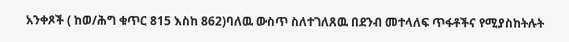አንቀጾች ( ከወ/ሕግ ቁጥር 815 እስከ 862)ባለዉ ውስጥ ስለተገለጸዉ በደንብ መተላለፍ ጥፋቶችና የሚያስከትሉት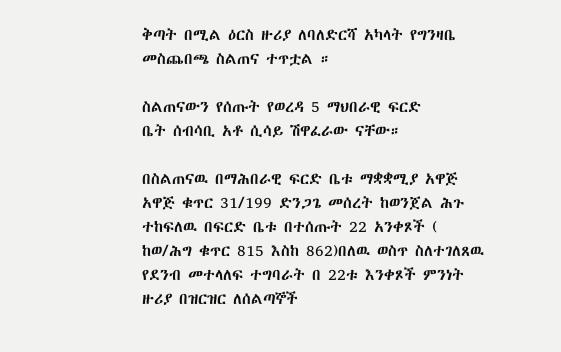ቅጣት በሚል ዕርስ ዙሪያ ለባለድርሻ አካላት የግንዛቤ መስጨበጫ ስልጠና ተጥቷል ።

ስልጠናውን የሰጡት የወረዳ 5 ማህበራዊ ፍርድ
ቤት ሰብሳቢ አቶ ሲሳይ ሽዋፈራው ናቸው።

በስልጠናዉ በማሕበራዊ ፍርድ ቤቱ ማቋቋሚያ አዋጅ አዋጅ ቁጥር 31/199 ድንጋጌ መሰረት ከወንጀል ሕጉ ተከፍለዉ በፍርድ ቤቱ በተሰጡት 22 አንቀጾች ( ከወ/ሕግ ቁጥር 815 እስከ 862)በለዉ ወስጥ ስለተገለጸዉ የደንብ መተላለፍ ተግባራት በ 22ቱ እንቀጾች ምንነት ዙሪያ በዝርዝር ለሰልጣኞች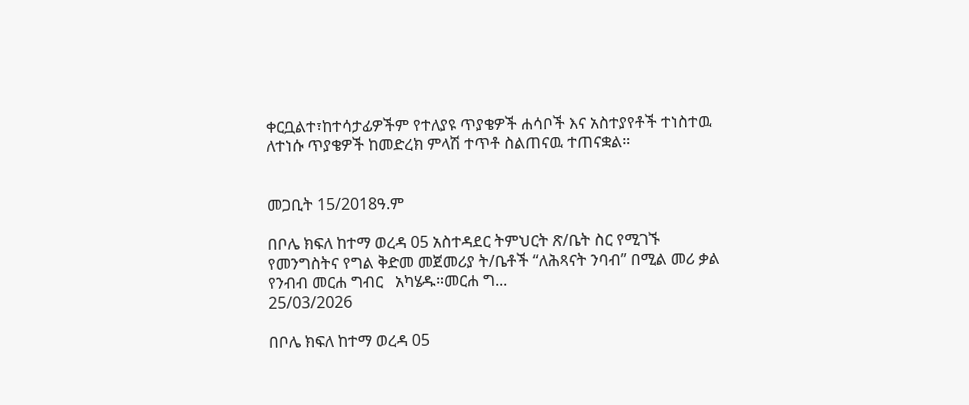ቀርቧልተ፣ከተሳታፊዎችም የተለያዩ ጥያቄዎች ሐሳቦች እና አስተያየቶች ተነስተዉ ለተነሱ ጥያቄዎች ከመድረክ ምላሽ ተጥቶ ስልጠናዉ ተጠናቋል።


መጋቢት 15/2018ዓ.ም

በቦሌ ክፍለ ከተማ ወረዳ 05 አስተዳደር ትምህርት ጽ/ቤት ስር የሚገኙ የመንግስትና የግል ቅድመ መጀመሪያ ት/ቤቶች “ለሕጻናት ንባብ” በሚል መሪ ቃል የንብብ መርሐ ግብር   አካሄዱ።መርሐ ግ...
25/03/2026

በቦሌ ክፍለ ከተማ ወረዳ 05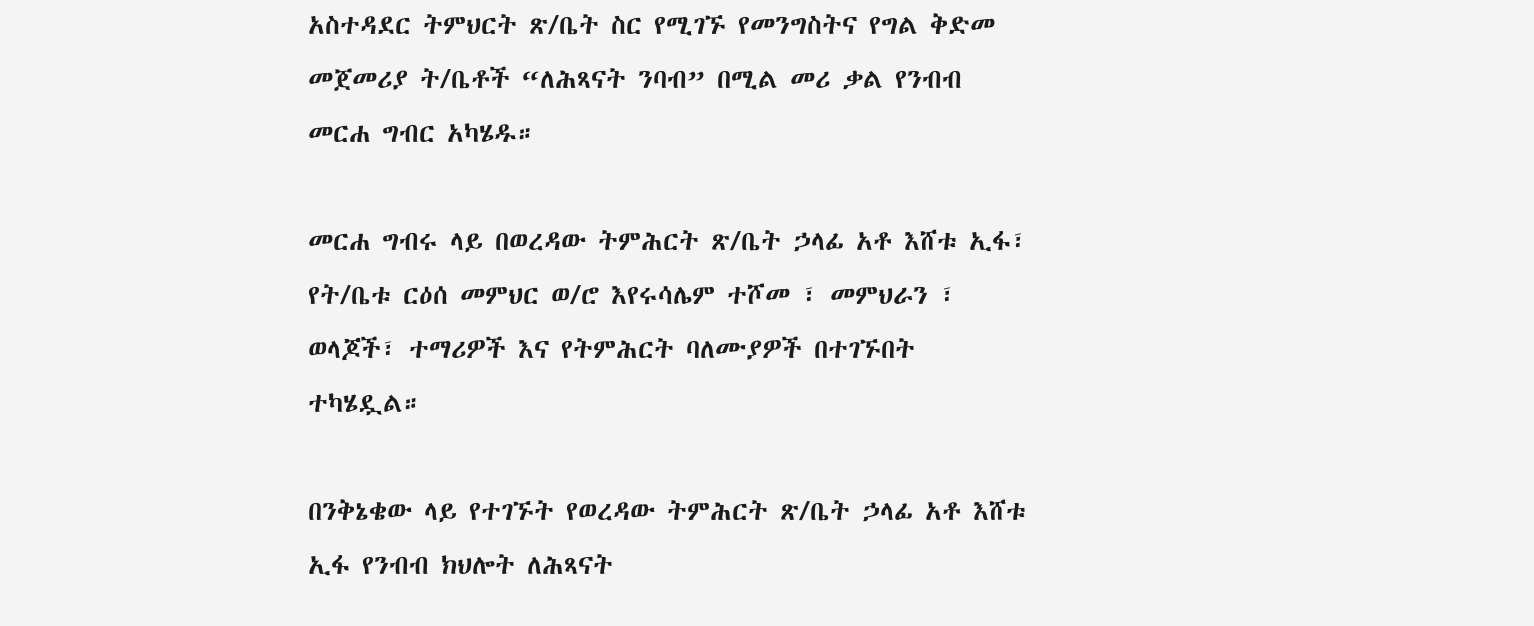አስተዳደር ትምህርት ጽ/ቤት ስር የሚገኙ የመንግስትና የግል ቅድመ መጀመሪያ ት/ቤቶች “ለሕጻናት ንባብ” በሚል መሪ ቃል የንብብ መርሐ ግብር አካሄዱ።

መርሐ ግብሩ ላይ በወረዳው ትምሕርት ጽ/ቤት ኃላፊ አቶ እሸቱ ኢፋ፣ የት/ቤቱ ርዕሰ መምህር ወ/ሮ እየሩሳሌም ተሾመ ፣ መምህራን ፣ ወላጆች፣ ተማሪዎች እና የትምሕርት ባለሙያዎች በተገኙበት ተካሄዷል።

በንቅኔቄው ላይ የተገኙት የወረዳው ትምሕርት ጽ/ቤት ኃላፊ አቶ እሸቱ ኢፋ የንብብ ክህሎት ለሕጻናት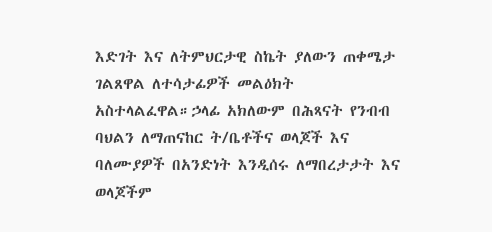እድገት እና ለትምህርታዊ ስኬት ያለውን ጠቀሜታ ገልጸዋል ለተሳታፊዎች መልዕክት አስተላልፈዋል።ኃላፊ አክለውም በሕጻናት የንብብ ባህልን ለማጠናከር ት/ቤቶችና ወላጆች እና ባለሙያዎች በአንድነት እንዲሰሩ ለማበረታታት እና ወላጆችም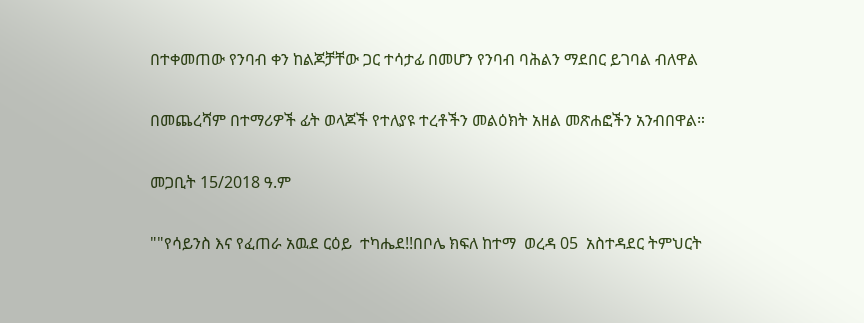በተቀመጠው የንባብ ቀን ከልጆቻቸው ጋር ተሳታፊ በመሆን የንባብ ባሕልን ማደበር ይገባል ብለዋል

በመጨረሻም በተማሪዎች ፊት ወላጆች የተለያዩ ተረቶችን መልዕክት አዘል መጽሐፎችን አንብበዋል።

መጋቢት 15/2018 ዓ.ም

""የሳይንስ እና የፈጠራ አዉደ ርዕይ  ተካሔደ!!በቦሌ ክፍለ ከተማ  ወረዳ 05  አስተዳደር ትምህርት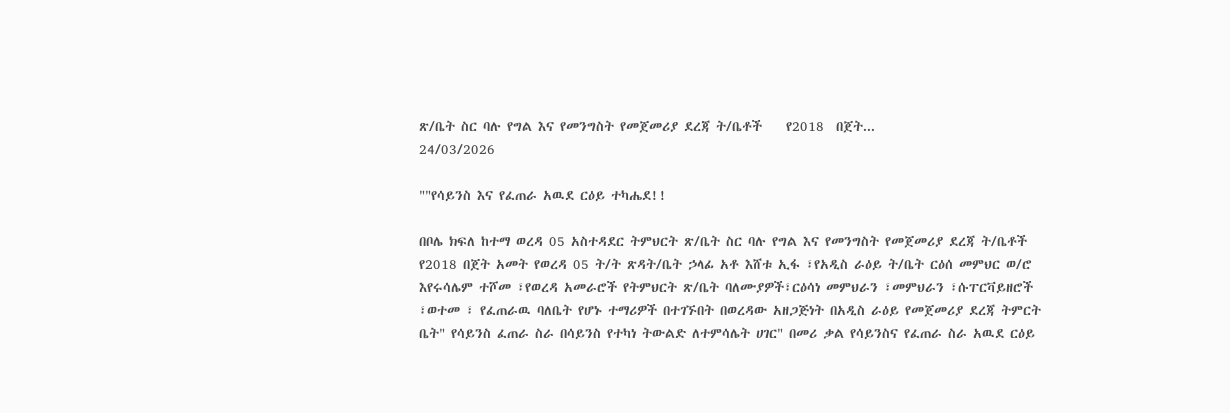ጽ/ቤት ስር ባሉ የግል እና የመንግስት የመጀመሪያ ደረጃ ት/ቤቶች    የ2018  በጀት...
24/03/2026

""የሳይንስ እና የፈጠራ አዉደ ርዕይ ተካሔደ!!

በቦሌ ክፍለ ከተማ ወረዳ 05 አስተዳደር ትምህርት ጽ/ቤት ስር ባሉ የግል እና የመንግስት የመጀመሪያ ደረጃ ት/ቤቶች የ2018 በጀት አመት የወረዳ 05 ት/ት ጽዳት/ቤት ኃላፊ አቶ እሸቱ ኢፋ ፣የአዲስ ራዕይ ት/ቤት ርዕሰ መምህር ወ/ሮ እየሩሳሌም ተሾመ ፣የወረዳ አመራሮች የትምህርት ጽ/ቤት ባለሙያዎች፣ርዕሳነ መምህራን ፣መምህራን ፣ሱፐርቫይዘሮች ፣ወተመ ፣ የፈጠራዉ ባለቤት የሆኑ ተማሪዎች በተገኙበት በወረዳው አዘጋጅነት በአዲስ ራዕይ የመጀመሪያ ደረጃ ትምርት ቤት" የሳይንስ ፈጠራ ስራ በሳይንስ የተካነ ትውልድ ለተምሳሌት ሀገር" በመሪ ቃል የሳይንስና የፈጠራ ስራ አዉደ ርዕይ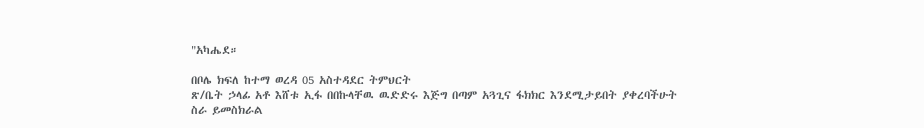"አካሔደ።

በቦሌ ክፍለ ከተማ ወረዳ 05 አስተዳደር ትምህርት
ጽ/ቤት ኃላፊ አቶ እሸቱ ኢፋ በበኩላቸዉ ዉድድሩ እጅግ በጣም አጓጊና ፋክክር እንደሚታይበት ያቀረባችሁት ስራ ይመስክራል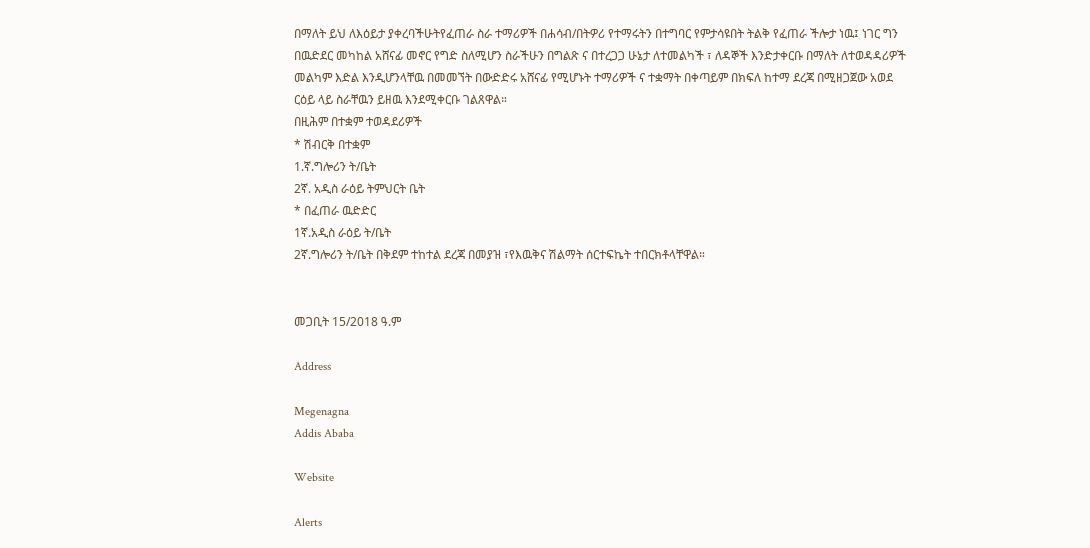በማለት ይህ ለእዕይታ ያቀረባችሁትየፈጠራ ስራ ተማሪዎች በሐሳብ/በትዎሪ የተማሩትን በተግባር የምታሳዩበት ትልቅ የፈጠራ ችሎታ ነዉ፤ ነገር ግን በዉድደር መካከል አሸናፊ መኖር የግድ ስለሚሆን ስራችሁን በግልጽ ና በተረጋጋ ሁኔታ ለተመልካች ፣ ለዳኞች እንድታቀርቡ በማለት ለተወዳዳሪዎች መልካም እድል እንዲሆንላቸዉ በመመኘት በውድድሩ አሸናፊ የሚሆኑት ተማሪዎች ና ተቋማት በቀጣይም በክፍለ ከተማ ደረጃ በሚዘጋጀው አወደ ርዕይ ላይ ስራቸዉን ይዘዉ እንደሚቀርቡ ገልጸዋል።
በዚሕም በተቋም ተወዳደሪዎች
* ሽብርቅ በተቋም
1.ኛ.ግሎሪን ት/ቤት
2ኛ. አዲስ ራዕይ ትምህርት ቤት
* በፈጠራ ዉድድር
1ኛ.አዲስ ራዕይ ት/ቤት
2ኛ.ግሎሪን ት/ቤት በቅደም ተከተል ደረጃ በመያዝ ፣የእዉቅና ሽልማት ሰርተፍኬት ተበርክቶላቸዋል።


መጋቢት 15/2018 ዓ.ም

Address

Megenagna
Addis Ababa

Website

Alerts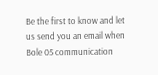Be the first to know and let us send you an email when Bole 05 communication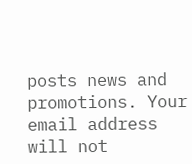posts news and promotions. Your email address will not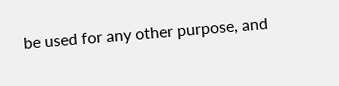be used for any other purpose, and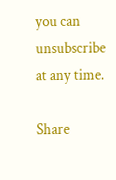you can unsubscribe at any time.

Share